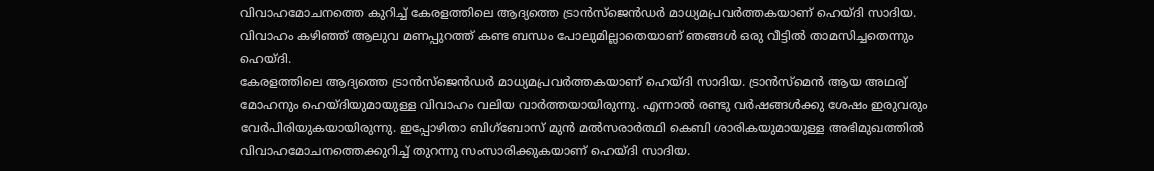വിവാഹമോചനത്തെ കുറിച്ച് കേരളത്തിലെ ആദ്യത്തെ ട്രാൻസ്ജെൻഡർ മാധ്യമപ്രവർത്തകയാണ് ഹെയ്ദി സാദിയ. വിവാഹം കഴിഞ്ഞ് ആലുവ മണപ്പുറത്ത് കണ്ട ബന്ധം പോലുമില്ലാതെയാണ് ഞങ്ങൾ ഒരു വീട്ടിൽ താമസിച്ചതെന്നും ഹെയ്ദി.
കേരളത്തിലെ ആദ്യത്തെ ട്രാൻസ്ജെൻഡർ മാധ്യമപ്രവർത്തകയാണ് ഹെയ്ദി സാദിയ. ട്രാൻസ്മെൻ ആയ അഥര്വ് മോഹനും ഹെയ്ദിയുമായുള്ള വിവാഹം വലിയ വാർത്തയായിരുന്നു. എന്നാൽ രണ്ടു വർഷങ്ങൾക്കു ശേഷം ഇരുവരും വേർപിരിയുകയായിരുന്നു. ഇപ്പോഴിതാ ബിഗ്ബോസ് മുൻ മൽസരാർത്ഥി കെബി ശാരികയുമായുള്ള അഭിമുഖത്തിൽ വിവാഹമോചനത്തെക്കുറിച്ച് തുറന്നു സംസാരിക്കുകയാണ് ഹെയ്ദി സാദിയ.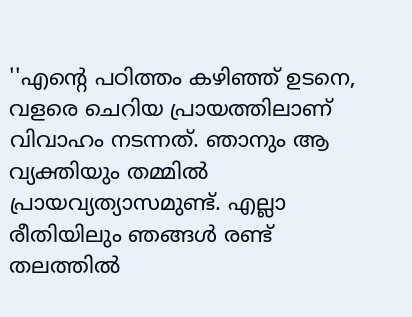''എന്റെ പഠിത്തം കഴിഞ്ഞ് ഉടനെ, വളരെ ചെറിയ പ്രായത്തിലാണ് വിവാഹം നടന്നത്. ഞാനും ആ വ്യക്തിയും തമ്മിൽ പ്രായവ്യത്യാസമുണ്ട്. എല്ലാ രീതിയിലും ഞങ്ങൾ രണ്ട് തലത്തിൽ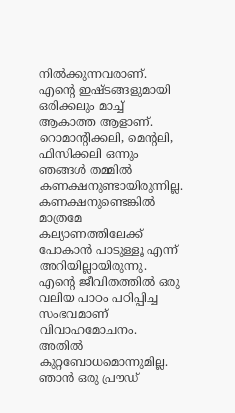നിൽക്കുന്നവരാണ്. എന്റെ ഇഷ്ടങ്ങളുമായി ഒരിക്കലും മാച്ച് ആകാത്ത ആളാണ്. റൊമാന്റിക്കലി, മെന്റലി, ഫിസിക്കലി ഒന്നും ഞങ്ങൾ തമ്മിൽ കണക്ഷനുണ്ടായിരുന്നില്ല. കണക്ഷനുണ്ടെങ്കിൽ മാത്രമേ കല്യാണത്തിലേക്ക് പോകാൻ പാടുള്ളൂ എന്ന് അറിയില്ലായിരുന്നു.
എന്റെ ജീവിതത്തിൽ ഒരു വലിയ പാഠം പഠിപ്പിച്ച സംഭവമാണ് വിവാഹമോചനം. അതിൽ കുറ്റബോധമൊന്നുമില്ല. ഞാൻ ഒരു പ്രൗഡ്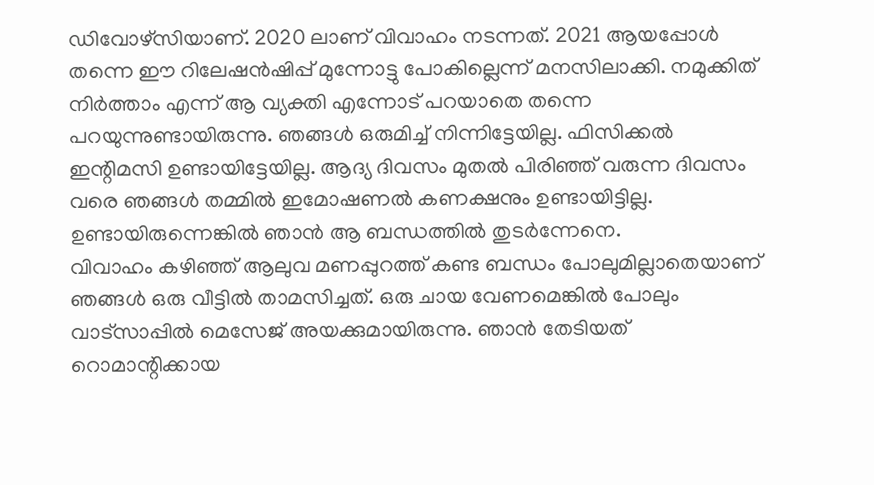ഡിവോഴ്സിയാണ്. 2020 ലാണ് വിവാഹം നടന്നത്. 2021 ആയപ്പോൾ തന്നെ ഈ റിലേഷൻഷിപ്പ് മുന്നോട്ടു പോകില്ലെന്ന് മനസിലാക്കി. നമുക്കിത് നിർത്താം എന്ന് ആ വ്യക്തി എന്നോട് പറയാതെ തന്നെ പറയുന്നുണ്ടായിരുന്നു. ഞങ്ങൾ ഒരുമിച്ച് നിന്നിട്ടേയില്ല. ഫിസിക്കൽ ഇന്റിമസി ഉണ്ടായിട്ടേയില്ല. ആദ്യ ദിവസം മുതൽ പിരിഞ്ഞ് വരുന്ന ദിവസം വരെ ഞങ്ങൾ തമ്മിൽ ഇമോഷണൽ കണക്ഷനും ഉണ്ടായിട്ടില്ല. ഉണ്ടായിരുന്നെങ്കിൽ ഞാൻ ആ ബന്ധത്തിൽ തുടർന്നേനെ.
വിവാഹം കഴിഞ്ഞ് ആലുവ മണപ്പുറത്ത് കണ്ട ബന്ധം പോലുമില്ലാതെയാണ് ഞങ്ങൾ ഒരു വീട്ടിൽ താമസിച്ചത്. ഒരു ചായ വേണമെങ്കിൽ പോലും വാട്സാപ്പിൽ മെസേജ് അയക്കുമായിരുന്നു. ഞാൻ തേടിയത് റൊമാന്റിക്കായ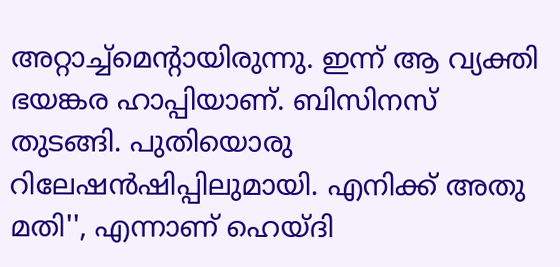അറ്റാച്ച്മെന്റായിരുന്നു. ഇന്ന് ആ വ്യക്തി ഭയങ്കര ഹാപ്പിയാണ്. ബിസിനസ് തുടങ്ങി. പുതിയൊരു റിലേഷൻഷിപ്പിലുമായി. എനിക്ക് അതു മതി'', എന്നാണ് ഹെയ്ദി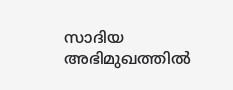സാദിയ അഭിമുഖത്തിൽ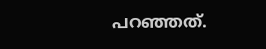പറഞ്ഞത്.